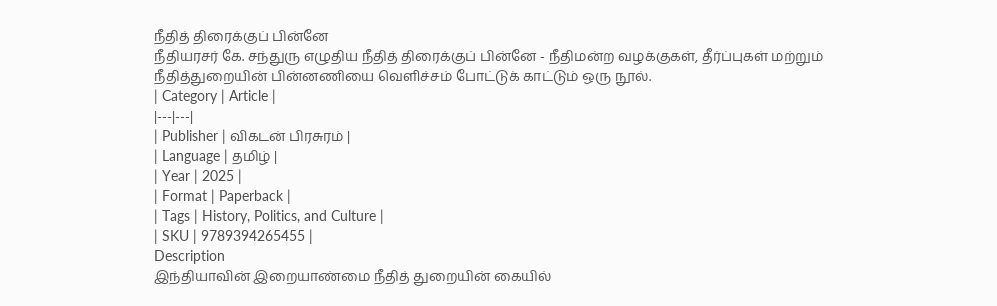நீதித் திரைக்குப் பின்னே
நீதியரசர் கே. சந்துரு எழுதிய நீதித் திரைக்குப் பின்னே - நீதிமன்ற வழக்குகள், தீர்ப்புகள் மற்றும் நீதித்துறையின் பின்னணியை வெளிச்சம் போட்டுக் காட்டும் ஒரு நூல்.
| Category | Article |
|---|---|
| Publisher | விகடன் பிரசுரம் |
| Language | தமிழ் |
| Year | 2025 |
| Format | Paperback |
| Tags | History, Politics, and Culture |
| SKU | 9789394265455 |
Description
இந்தியாவின் இறையாண்மை நீதித் துறையின் கையில்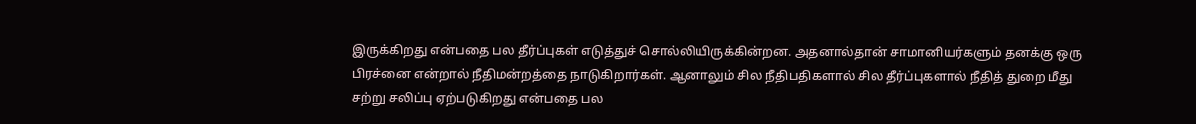இருக்கிறது என்பதை பல தீர்ப்புகள் எடுத்துச் சொல்லியிருக்கின்றன. அதனால்தான் சாமானியர்களும் தனக்கு ஒரு பிரச்னை என்றால் நீதிமன்றத்தை நாடுகிறார்கள். ஆனாலும் சில நீதிபதிகளால் சில தீர்ப்புகளால் நீதித் துறை மீது சற்று சலிப்பு ஏற்படுகிறது என்பதை பல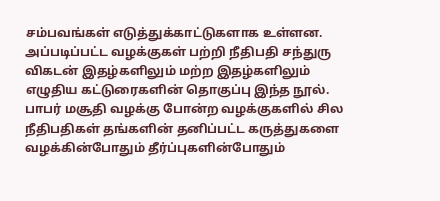சம்பவங்கள் எடுத்துக்காட்டுகளாக உள்ளன. அப்படிப்பட்ட வழக்குகள் பற்றி நீதிபதி சந்துரு விகடன் இதழ்களிலும் மற்ற இதழ்களிலும் எழுதிய கட்டுரைகளின் தொகுப்பு இந்த நூல். பாபர் மசூதி வழக்கு போன்ற வழக்குகளில் சில நீதிபதிகள் தங்களின் தனிப்பட்ட கருத்துகளை வழக்கின்போதும் தீர்ப்புகளின்போதும்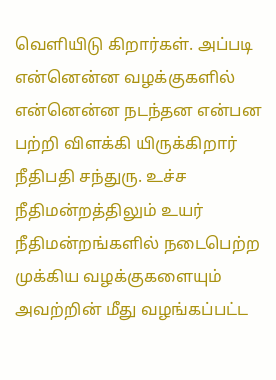வெளியிடு கிறார்கள். அப்படி என்னென்ன வழக்குகளில் என்னென்ன நடந்தன என்பன பற்றி விளக்கி யிருக்கிறார் நீதிபதி சந்துரு. உச்ச நீதிமன்றத்திலும் உயர் நீதிமன்றங்களில் நடைபெற்ற முக்கிய வழக்குகளையும் அவற்றின் மீது வழங்கப்பட்ட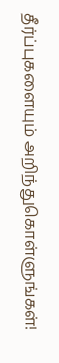தீர்ப்புகளையும் அறிந்துகொள்ளுங்கள்!